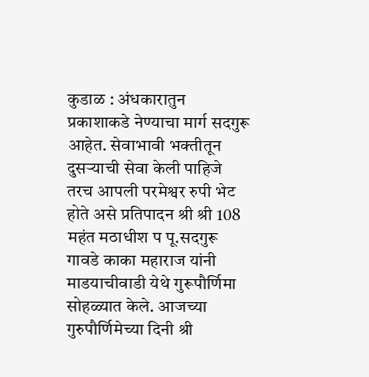कुडाळ : अंधकारातुन प्रकाशाकडे नेण्याचा मार्ग सदगुरू आहेत. सेवाभावी भक्तीतून दुसऱ्याची सेवा केली पाहिजे तरच आपली परमेश्वर रुपी भेट होते असे प्रतिपादन श्री श्री 108 महंत मठाधीश प पू.सदगुरू गावडे काका महाराज यांनी माडयाचीवाडी येथे गुरूपौर्णिमा सोहळ्यात केले. आजच्या गुरुपौर्णिमेच्या दिनी श्री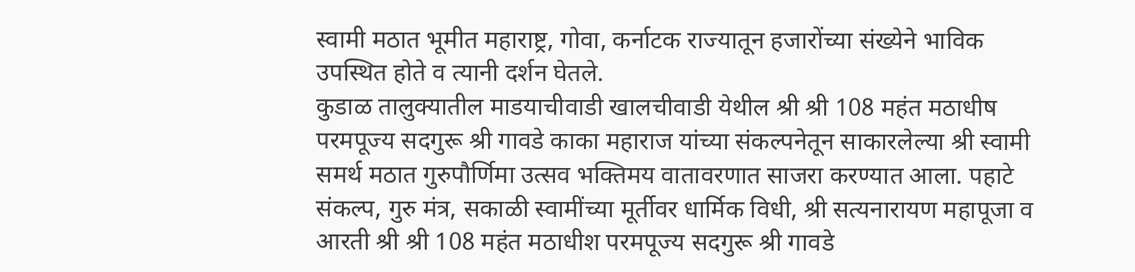स्वामी मठात भूमीत महाराष्ट्र, गोवा, कर्नाटक राज्यातून हजारोंच्या संख्येने भाविक उपस्थित होते व त्यानी दर्शन घेतले.
कुडाळ तालुक्यातील माडयाचीवाडी खालचीवाडी येथील श्री श्री 108 महंत मठाधीष परमपूज्य सदगुरू श्री गावडे काका महाराज यांच्या संकल्पनेतून साकारलेल्या श्री स्वामी समर्थ मठात गुरुपौर्णिमा उत्सव भक्तिमय वातावरणात साजरा करण्यात आला. पहाटे संकल्प, गुरु मंत्र, सकाळी स्वामींच्या मूर्तीवर धार्मिक विधी, श्री सत्यनारायण महापूजा व आरती श्री श्री 108 महंत मठाधीश परमपूज्य सदगुरू श्री गावडे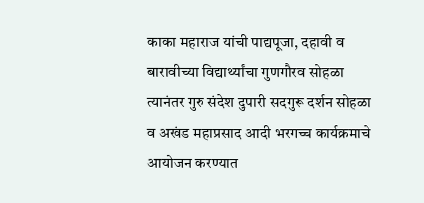काका महाराज यांची पाद्यपूजा, दहावी व बारावीच्या विद्यार्थ्यांचा गुणगौरव सोहळा त्यानंतर गुरु संदेश दुपारी सदगुरू दर्शन सोहळा व अखंड महाप्रसाद आदी भरगच्च कार्यक्रमाचे आयोजन करण्यात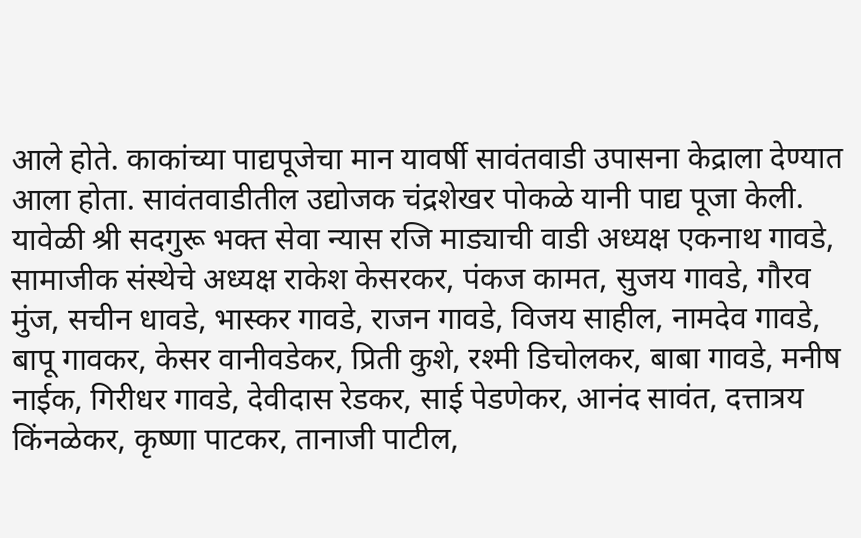आले होते. काकांच्या पाद्यपूजेचा मान यावर्षी सावंतवाडी उपासना केद्राला देण्यात आला होता. सावंतवाडीतील उद्योजक चंद्रशेखर पोकळे यानी पाद्य पूजा केली.
यावेळी श्री सदगुरू भक्त सेवा न्यास रजि माड्याची वाडी अध्यक्ष एकनाथ गावडे, सामाजीक संस्थेचे अध्यक्ष राकेश केसरकर, पंकज कामत, सुजय गावडे, गौरव मुंज, सचीन धावडे, भास्कर गावडे, राजन गावडे, विजय साहील, नामदेव गावडे, बापू गावकर, केसर वानीवडेकर, प्रिती कुशे, रश्मी डिचोलकर, बाबा गावडे, मनीष नाईक, गिरीधर गावडे, देवीदास रेडकर, साई पेडणेकर, आनंद सावंत, दत्तात्रय किंनळेकर, कृष्णा पाटकर, तानाजी पाटील,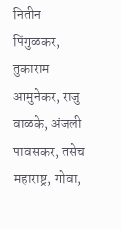नितीन पिंगुळकर, तुकाराम आमुनेकर, राजु वाळके, अंजली पावसकर, तसेच महाराष्ट्र, गोवा,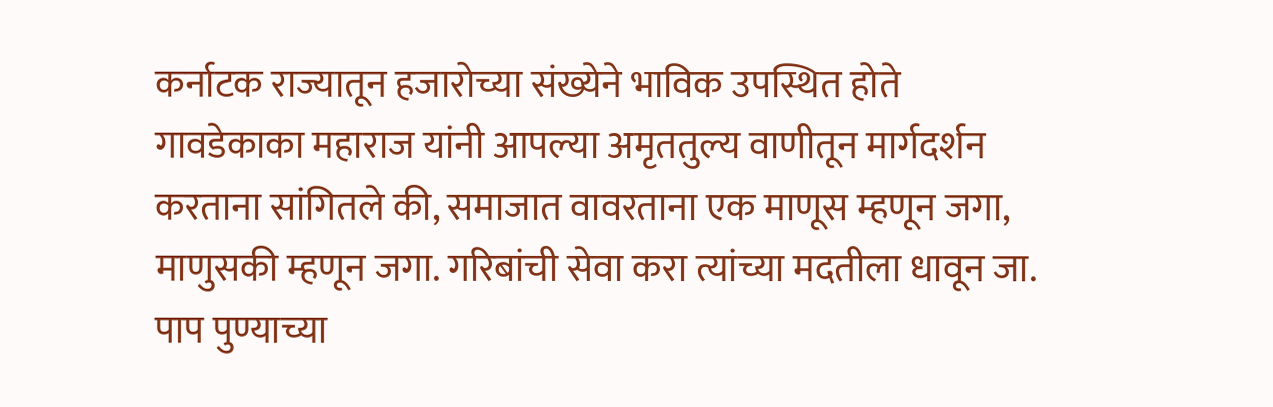कर्नाटक राज्यातून हजारोच्या संख्येने भाविक उपस्थित होते
गावडेकाका महाराज यांनी आपल्या अमृततुल्य वाणीतून मार्गदर्शन करताना सांगितले की, समाजात वावरताना एक माणूस म्हणून जगा, माणुसकी म्हणून जगा. गरिबांची सेवा करा त्यांच्या मदतीला धावून जा. पाप पुण्याच्या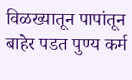विळख्यातून पापांतून बाहेर पडत पुण्य कर्म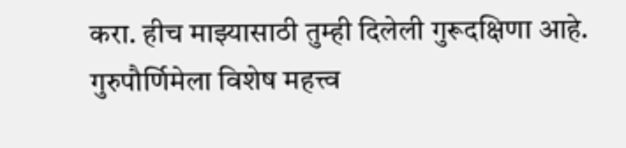करा. हीच माझ्यासाठी तुम्ही दिलेली गुरूदक्षिणा आहे. गुरुपौर्णिमेला विशेष महत्त्व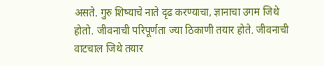असते. गुरु शिष्याचे नाते दृढ करण्याचा, ज्ञानाचा उगम जिथे होतो. जीवनाची परिपूर्णता ज्या ठिकाणी तयार होते. जीवनाची वाटचाल जिथे तयार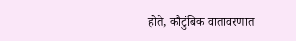होते, कौटुंबिक वातावरणात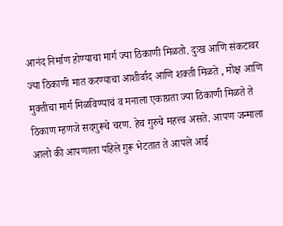आनंद निर्माण होण्याचा मार्ग ज्या ठिकाणी मिळतो. दुःख आणि संकटावर ज्या ठिकाणी मात करण्याचा आशीर्वाद आणि शक्ती मिळते , मोक्ष आणि मुक्तीचा मार्ग मिळविण्याचं व मनाला एकाग्रता ज्या ठिकाणी मिळते ते ठिकाण म्हणजे सदगुरूचे चरण. हेच गुरुचे महत्त्व असते. आपण जन्माला आलो की आपणाला पहिले गुरू भेटतात ते आपले आई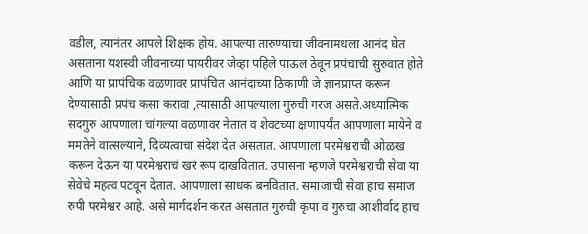वडील, त्यानंतर आपले शिक्षक होय. आपल्या तारुण्याचा जीवनामधला आनंद घेत असताना यशस्वी जीवनाच्या पायरीवर जेव्हा पहिले पाऊल ठेवून प्रपंचाची सुरुवात होते आणि या प्रापंचिक वळणावर प्रापंचित आनंदाच्या ठिकाणी जे ज्ञानप्राप्त करून देण्यासाठी प्रपंच कसा करावा ,त्यासाठी आपल्याला गुरुची गरज असते.अध्यात्मिक सदगुरु आपणाला चांगल्या वळणावर नेतात व शेवटच्या क्षणापर्यंत आपणाला मायेने व ममतेने वात्सल्याने, दिव्यत्वाचा संदेश देत असतात. आपणाला परमेश्वराची ओळख करून देऊन या परमेश्वराचं खरं रूप दाखवितात. उपासना म्हणजे परमेश्वराची सेवा या सेवेचे महत्व पटवून देतात. आपणाला साधक बनवितात. समाजाची सेवा हाच समाज रुपी परमेश्वर आहे. असे मार्गदर्शन करत असतात गुरुची कृपा व गुरुचा आशीर्वाद हाच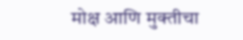मोक्ष आणि मुक्तीचा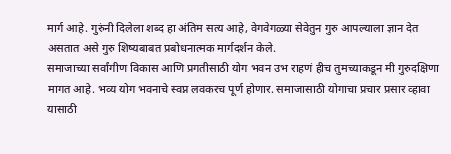मार्ग आहे. गुरुंनी दिलेला शब्द हा अंतिम सत्य आहे, वेगवेगळ्या सेवेतुन गुरु आपल्याला ज्ञान देत असतात असे गुरु शिष्यबाबत प्रबोधनात्मक मार्गदर्शन केले.
समाजाच्या सर्वांगीण विकास आणि प्रगतीसाठी योग भवन उभ राहणं हीच तुमच्याकडून मी गुरुदक्षिणा मागत आहे. भव्य योग भवनाचे स्वप्न लवकरच पूर्ण होणार. समाजासाठी योगाचा प्रचार प्रसार व्हावा यासाठी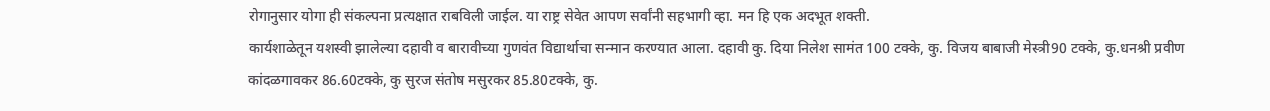रोगानुसार योगा ही संकल्पना प्रत्यक्षात राबविली जाईल. या राष्ट्र सेवेत आपण सर्वांनी सहभागी व्हा. मन हि एक अदभूत शक्ती.
कार्यशाळेतून यशस्वी झालेल्या दहावी व बारावीच्या गुणवंत विद्यार्थाचा सन्मान करण्यात आला. दहावी कु. दिया निलेश सामंत 100 टक्के, कु. विजय बाबाजी मेस्त्री90 टक्के, कु.धनश्री प्रवीण कांदळगावकर 86.60टक्के, कु सुरज संतोष मसुरकर 85.80टक्के, कु.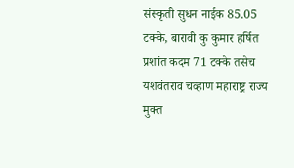संस्कृती सुधन नाईक 85.05 टक्के, बारावी कु कुमार हर्षित प्रशांत कदम 71 टक्के तसेच यशवंतराव चव्हाण महाराष्ट्र राज्य मुक्त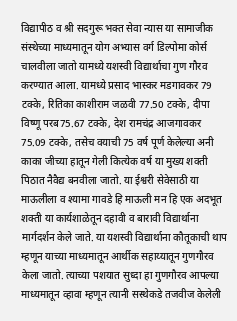विद्यापीठ व श्री सदगुरू भक्त सेवा न्यास या सामाजीक संस्थेच्या माध्यमातून योग अभ्यास वर्ग डिल्पोमा कोर्स चालवीला जातो यामध्ये यशस्वी विद्यार्थाचा गुण गौरव करण्यात आला. यामध्ये प्रसाद भास्कर मडगावकर 79 टक्के, रितिका काशीराम जळवी 77.50 टक्के, दीपा विष्णू परब75.67 टक्के, देश रामचंद्र आजगावकर 75.09 टक्के, तसेच वयाची 75 वर्ष पूर्ण केलेल्या अनी काका जीच्या हातून गेली कित्येक वर्ष या मुख्य शक्ती पिठात नैवैद्य बनवीला जातो. या ईश्वरी सेवेसाठी या माऊलीला व श्यामा गावडे हि माऊली मन हि एक अदभूत शक्ती या कार्यशाळेतून दहावी व बारावी विद्यार्थाना मार्गदर्शन केले जाते. या यशस्वी विद्यार्थाना कौतूकाची थाप म्हणून याच्या माध्यमातून आर्थीक सहाय्यातून गुणगौरव केला जातो. त्याच्या पशयात सुध्दा हा गुणगौरव आपल्या माध्यमातून व्हावा म्हणून त्यानी सस्थेकडे तजवीज केलेली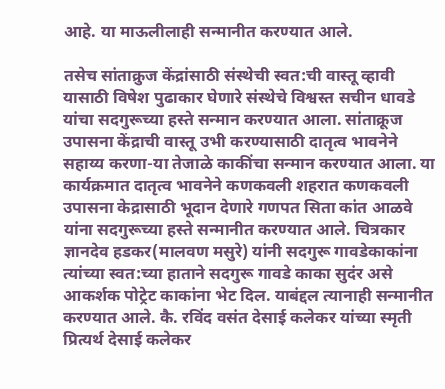आहे. या माऊलीलाही सन्मानीत करण्यात आले.

तसेच सांताक्रुज केंद्रांसाठी संस्थेची स्वत:ची वास्तू व्हावी यासाठी विषेश पुढाकार घेणारे संस्थेचे विश्वस्त सचीन धावडे यांचा सदगुरूच्या हस्ते सन्मान करण्यात आला. सांताक्रूज उपासना केंद्राची वास्तू उभी करण्यासाठी दातृत्व भावनेने सहाय्य करणा-या तेजाळे काकींचा सन्मान करण्यात आला. या कार्यक्रमात दातृत्व भावनेने कणकवली शहरात कणकवली उपासना केद्रासाठी भूदान देणारे गणपत सिता कांत आळवे यांना सदगुरूच्या हस्ते सन्मानीत करण्यात आले. चित्रकार ज्ञानदेव हडकर(मालवण मसुरे) यांनी सदगुरू गावडेकाकांना त्यांच्या स्वत:च्या हाताने सदगुरू गावडे काका सुदंर असे आकर्शक पोट्रेट काकांना भेट दिल. याबंद्दल त्यानाही सन्मानीत करण्यात आले. कै. रविंद वसंत देसाई कलेकर यांच्या स्मृती प्रित्यर्थ देसाई कलेकर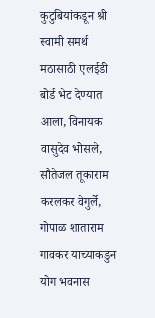कुटुबियांकडून श्री स्वामी समर्थ मठासाठी एलईडी बोर्ड भेट देण्यात आला, विनायक वासुदेव भोसले, सौतेजल तूकाराम करलकर वेगुर्ले, गोपाळ शाताराम गावकर याच्याकडुन योग भवनास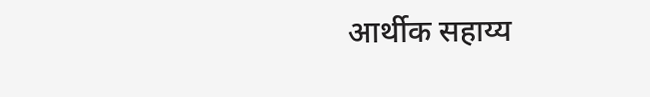आर्थीक सहाय्य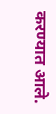करण्यात आले.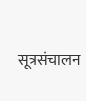सूत्रसंचालन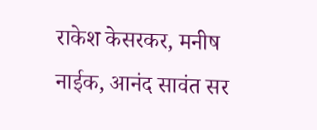राकेश केसरकर, मनीष नाईक, आनंद सावंत सर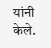यांनी केले.